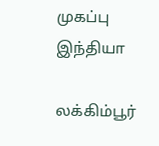முகப்பு
இந்தியா

லக்கிம்பூர்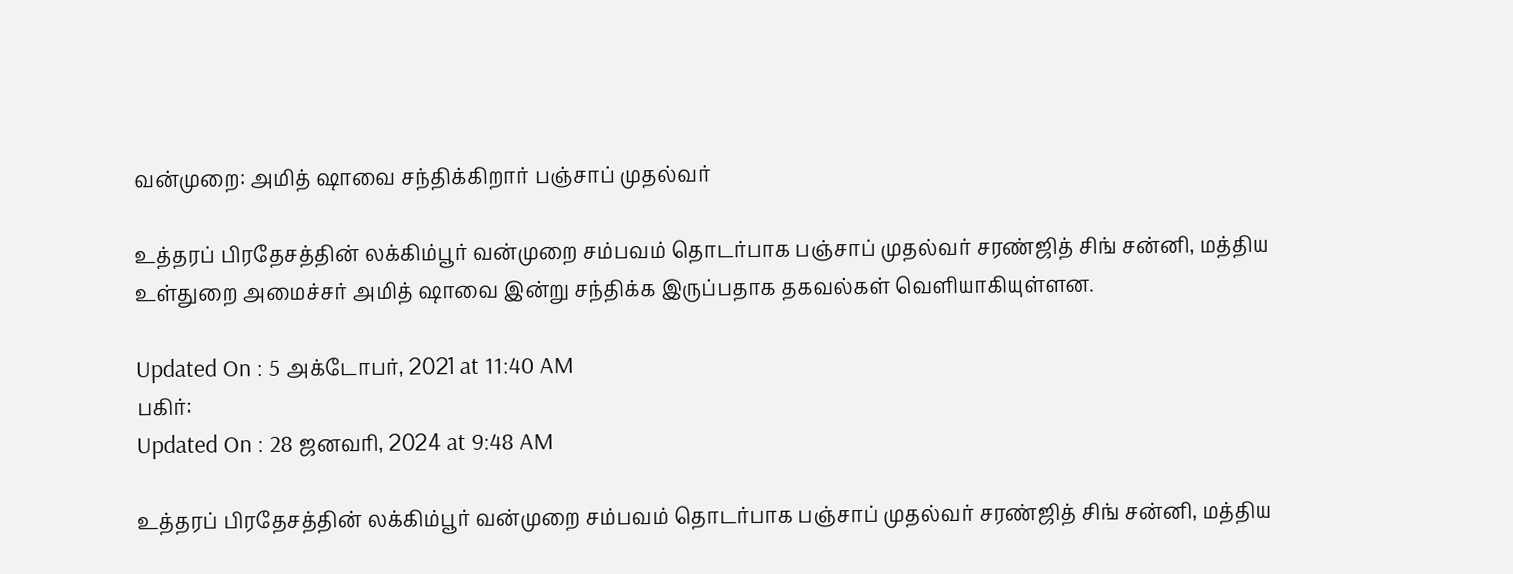வன்முறை: அமித் ஷாவை சந்திக்கிறார் பஞ்சாப் முதல்வர்

உத்தரப் பிரதேசத்தின் லக்கிம்பூர் வன்முறை சம்பவம் தொடர்பாக பஞ்சாப் முதல்வர் சரண்ஜித் சிங் சன்னி, மத்திய உள்துறை அமைச்சர் அமித் ஷாவை இன்று சந்திக்க இருப்பதாக தகவல்கள் வெளியாகியுள்ளன.

Updated On : 5 அக்டோபர், 2021 at 11:40 AM
பகிர்:
Updated On : 28 ஜனவரி, 2024 at 9:48 AM

உத்தரப் பிரதேசத்தின் லக்கிம்பூர் வன்முறை சம்பவம் தொடர்பாக பஞ்சாப் முதல்வர் சரண்ஜித் சிங் சன்னி, மத்திய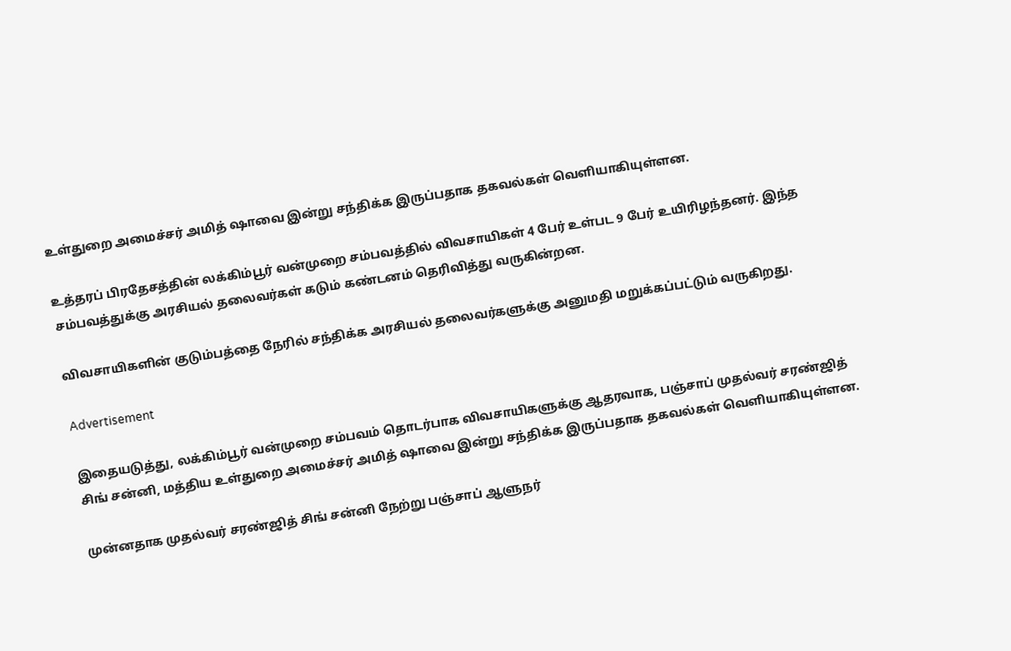உள்துறை அமைச்சர் அமித் ஷாவை இன்று சந்திக்க இருப்பதாக தகவல்கள் வெளியாகியுள்ளன.

உத்தரப் பிரதேசத்தின் லக்கிம்பூர் வன்முறை சம்பவத்தில் விவசாயிகள் 4 பேர் உள்பட 9 பேர் உயிரிழந்தனர். இந்த சம்பவத்துக்கு அரசியல் தலைவர்கள் கடும் கண்டனம் தெரிவித்து வருகின்றன.

விவசாயிகளின் குடும்பத்தை நேரில் சந்திக்க அரசியல் தலைவர்களுக்கு அனுமதி மறுக்கப்பட்டும் வருகிறது.

Advertisement

இதையடுத்து, லக்கிம்பூர் வன்முறை சம்பவம் தொடர்பாக விவசாயிகளுக்கு ஆதரவாக, பஞ்சாப் முதல்வர் சரண்ஜித் சிங் சன்னி, மத்திய உள்துறை அமைச்சர் அமித் ஷாவை இன்று சந்திக்க இருப்பதாக தகவல்கள் வெளியாகியுள்ளன.

முன்னதாக முதல்வர் சரண்ஜித் சிங் சன்னி நேற்று பஞ்சாப் ஆளுநர்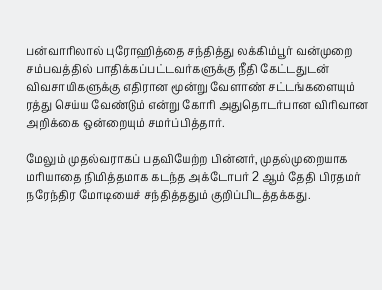பன்வாரிலால் புரோஹித்தை சந்தித்து லக்கிம்பூர் வன்முறை சம்பவத்தில் பாதிக்கப்பட்டவர்களுக்கு நீதி கேட்டதுடன் விவசாயிகளுக்கு எதிரான மூன்று வேளாண் சட்டங்களையும் ரத்து செய்ய வேண்டும் என்று கோரி அதுதொடர்பான விரிவான அறிக்கை ஒன்றையும் சமர்ப்பித்தார்.

மேலும் முதல்வராகப் பதவியேற்ற பின்னர், முதல்முறையாக மரியாதை நிமித்தமாக கடந்த அக்டோபர் 2 ஆம் தேதி பிரதமர் நரேந்திர மோடியைச் சந்தித்ததும் குறிப்பிடத்தக்கது.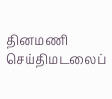தினமணி செய்திமடலைப்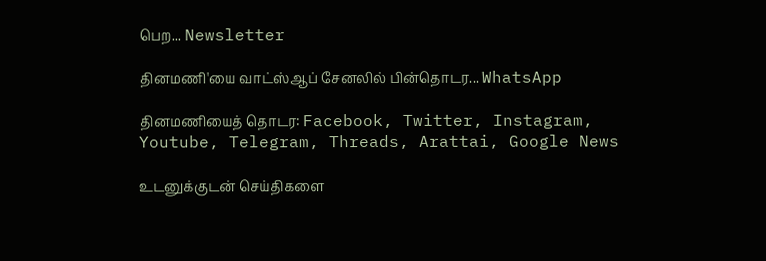பெற... Newsletter

தினமணி'யை வாட்ஸ்ஆப் சேனலில் பின்தொடர... WhatsApp

தினமணியைத் தொடர: Facebook, Twitter, Instagram, Youtube, Telegram, Threads, Arattai, Google News

உடனுக்குடன் செய்திகளை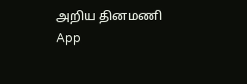அறிய தினமணி App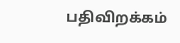பதிவிறக்கம்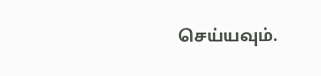செய்யவும்.